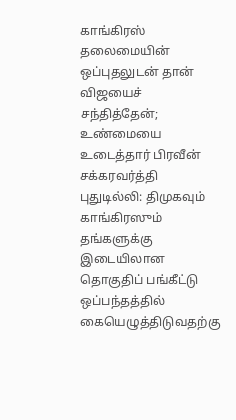காங்கிரஸ் தலைமையின் ஒப்புதலுடன் தான் விஜயைச் சந்தித்தேன்; உண்மையை உடைத்தார் பிரவீன் சக்கரவர்த்தி
புதுடில்லி: திமுகவும் காங்கிரஸும் தங்களுக்கு இடையிலான தொகுதிப் பங்கீட்டு ஒப்பந்தத்தில் கையெழுத்திடுவதற்கு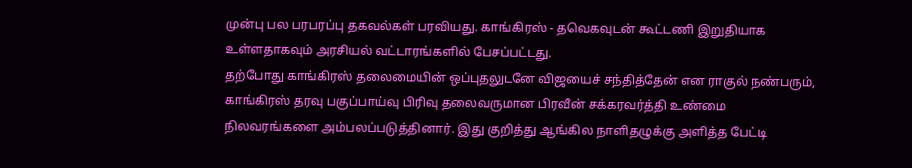முன்பு பல பரபரப்பு தகவல்கள் பரவியது. காங்கிரஸ் - தவெகவுடன் கூட்டணி இறுதியாக உள்ளதாகவும் அரசியல் வட்டாரங்களில் பேசப்பட்டது.
தற்போது காங்கிரஸ் தலைமையின் ஒப்புதலுடனே விஜயைச் சந்தித்தேன் என ராகுல் நண்பரும், காங்கிரஸ் தரவு பகுப்பாய்வு பிரிவு தலைவருமான பிரவீன் சக்கரவர்த்தி உண்மை நிலவரங்களை அம்பலப்படுத்தினார். இது குறித்து ஆங்கில நாளிதழுக்கு அளித்த பேட்டி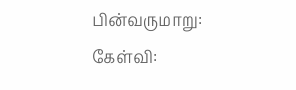பின்வருமாறு:
கேள்வி: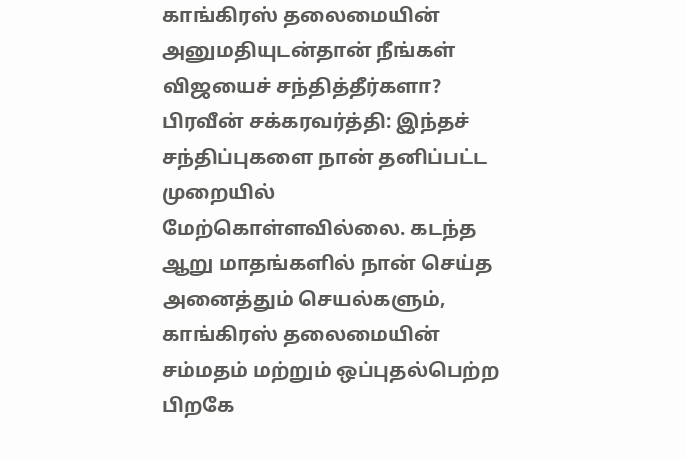காங்கிரஸ் தலைமையின் அனுமதியுடன்தான் நீங்கள் விஜயைச் சந்தித்தீர்களா?
பிரவீன் சக்கரவர்த்தி: இந்தச் சந்திப்புகளை நான் தனிப்பட்ட முறையில் மேற்கொள்ளவில்லை. கடந்த ஆறு மாதங்களில் நான் செய்த அனைத்தும் செயல்களும், காங்கிரஸ் தலைமையின் சம்மதம் மற்றும் ஒப்புதல்பெற்ற பிறகே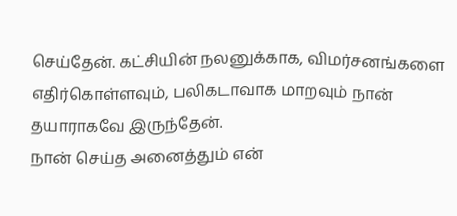செய்தேன். கட்சியின் நலனுக்காக, விமர்சனங்களை எதிர்கொள்ளவும், பலிகடாவாக மாறவும் நான் தயாராகவே இருந்தேன்.
நான் செய்த அனைத்தும் என்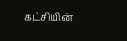கட்சியின்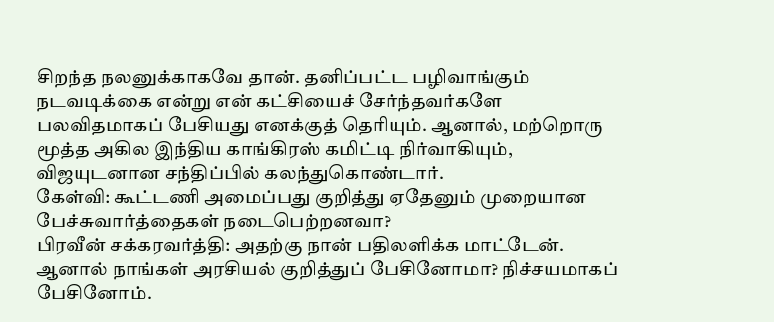சிறந்த நலனுக்காகவே தான். தனிப்பட்ட பழிவாங்கும் நடவடிக்கை என்று என் கட்சியைச் சேர்ந்தவர்களே பலவிதமாகப் பேசியது எனக்குத் தெரியும். ஆனால், மற்றொரு மூத்த அகில இந்திய காங்கிரஸ் கமிட்டி நிர்வாகியும், விஜயுடனான சந்திப்பில் கலந்துகொண்டார்.
கேள்வி: கூட்டணி அமைப்பது குறித்து ஏதேனும் முறையான பேச்சுவார்த்தைகள் நடைபெற்றனவா?
பிரவீன் சக்கரவர்த்தி: அதற்கு நான் பதிலளிக்க மாட்டேன். ஆனால் நாங்கள் அரசியல் குறித்துப் பேசினோமா? நிச்சயமாகப் பேசினோம்.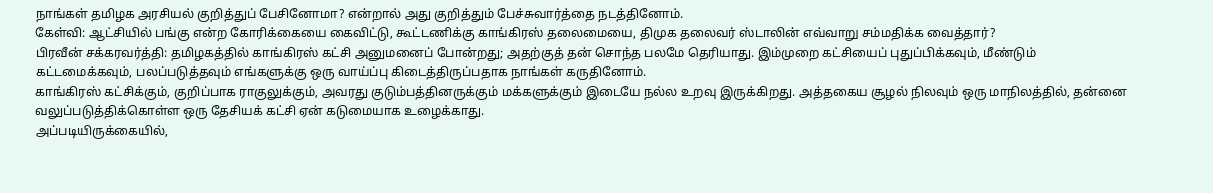நாங்கள் தமிழக அரசியல் குறித்துப் பேசினோமா? என்றால் அது குறித்தும் பேச்சுவார்த்தை நடத்தினோம்.
கேள்வி: ஆட்சியில் பங்கு என்ற கோரிக்கையை கைவிட்டு, கூட்டணிக்கு காங்கிரஸ் தலைமையை, திமுக தலைவர் ஸ்டாலின் எவ்வாறு சம்மதிக்க வைத்தார்?
பிரவீன் சக்கரவர்த்தி: தமிழகத்தில் காங்கிரஸ் கட்சி அனுமனைப் போன்றது; அதற்குத் தன் சொந்த பலமே தெரியாது. இம்முறை கட்சியைப் புதுப்பிக்கவும், மீண்டும் கட்டமைக்கவும், பலப்படுத்தவும் எங்களுக்கு ஒரு வாய்ப்பு கிடைத்திருப்பதாக நாங்கள் கருதினோம்.
காங்கிரஸ் கட்சிக்கும், குறிப்பாக ராகுலுக்கும், அவரது குடும்பத்தினருக்கும் மக்களுக்கும் இடையே நல்ல உறவு இருக்கிறது. அத்தகைய சூழல் நிலவும் ஒரு மாநிலத்தில், தன்னை வலுப்படுத்திக்கொள்ள ஒரு தேசியக் கட்சி ஏன் கடுமையாக உழைக்காது.
அப்படியிருக்கையில்,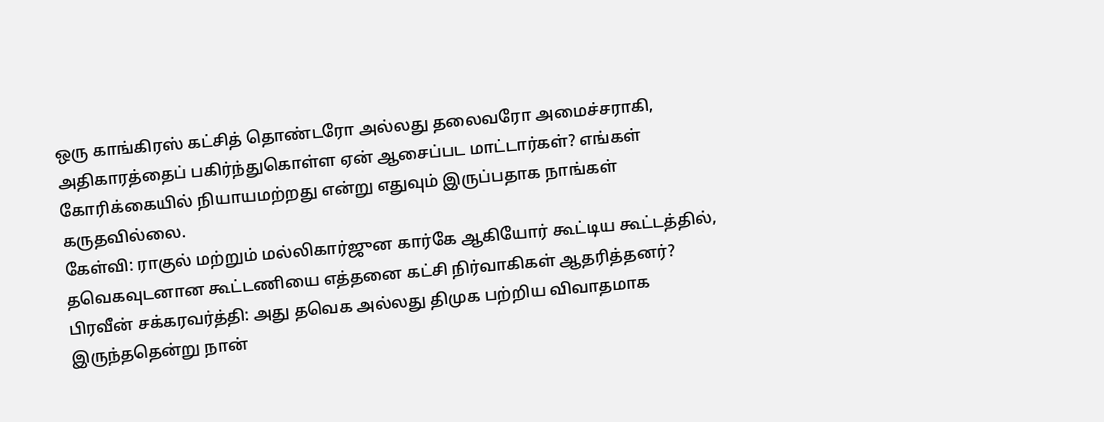ஒரு காங்கிரஸ் கட்சித் தொண்டரோ அல்லது தலைவரோ அமைச்சராகி, அதிகாரத்தைப் பகிர்ந்துகொள்ள ஏன் ஆசைப்பட மாட்டார்கள்? எங்கள் கோரிக்கையில் நியாயமற்றது என்று எதுவும் இருப்பதாக நாங்கள் கருதவில்லை.
கேள்வி: ராகுல் மற்றும் மல்லிகார்ஜுன கார்கே ஆகியோர் கூட்டிய கூட்டத்தில், தவெகவுடனான கூட்டணியை எத்தனை கட்சி நிர்வாகிகள் ஆதரித்தனர்?
பிரவீன் சக்கரவர்த்தி: அது தவெக அல்லது திமுக பற்றிய விவாதமாக இருந்ததென்று நான்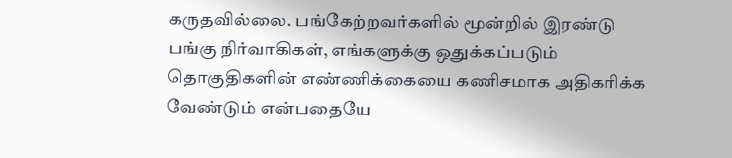கருதவில்லை. பங்கேற்றவர்களில் மூன்றில் இரண்டு பங்கு நிர்வாகிகள், எங்களுக்கு ஒதுக்கப்படும் தொகுதிகளின் எண்ணிக்கையை கணிசமாக அதிகரிக்க வேண்டும் என்பதையே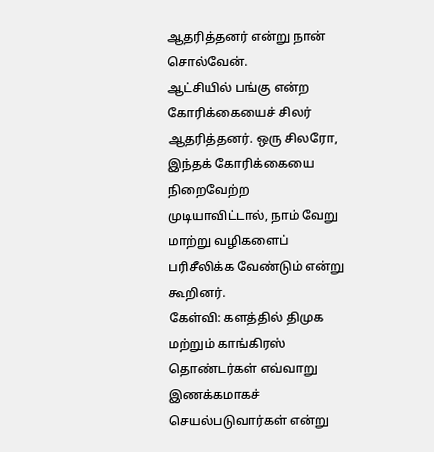ஆதரித்தனர் என்று நான் சொல்வேன்.
ஆட்சியில் பங்கு என்ற கோரிக்கையைச் சிலர் ஆதரித்தனர். ஒரு சிலரோ, இந்தக் கோரிக்கையை நிறைவேற்ற முடியாவிட்டால், நாம் வேறு மாற்று வழிகளைப் பரிசீலிக்க வேண்டும் என்று கூறினர்.
கேள்வி: களத்தில் திமுக மற்றும் காங்கிரஸ் தொண்டர்கள் எவ்வாறு இணக்கமாகச் செயல்படுவார்கள் என்று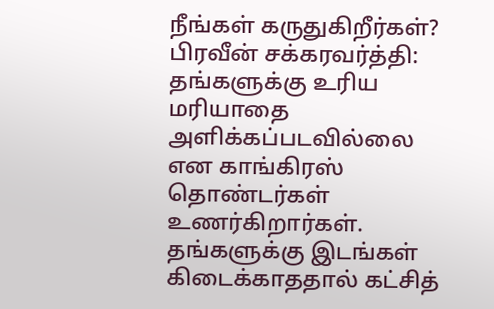நீங்கள் கருதுகிறீர்கள்?
பிரவீன் சக்கரவர்த்தி: தங்களுக்கு உரிய மரியாதை அளிக்கப்படவில்லை என காங்கிரஸ் தொண்டர்கள் உணர்கிறார்கள். தங்களுக்கு இடங்கள் கிடைக்காததால் கட்சித்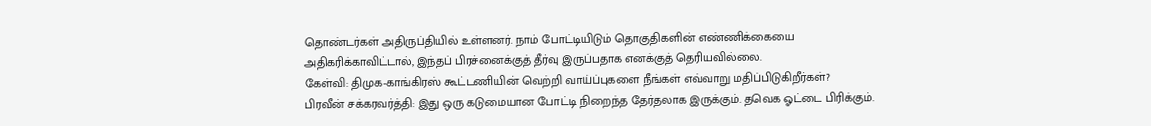தொண்டர்கள் அதிருப்தியில் உள்ளனர். நாம் போட்டியிடும் தொகுதிகளின் எண்ணிக்கையை அதிகரிக்காவிட்டால், இந்தப் பிரச்னைக்குத் தீர்வு இருப்பதாக எனக்குத் தெரியவில்லை.
கேள்வி: திமுக-காங்கிரஸ் கூட்டணியின் வெற்றி வாய்ப்புகளை நீங்கள் எவ்வாறு மதிப்பிடுகிறீர்கள்?
பிரவீன் சக்கரவர்த்தி: இது ஒரு கடுமையான போட்டி நிறைந்த தேர்தலாக இருக்கும். தவெக ஓட்டை பிரிக்கும்.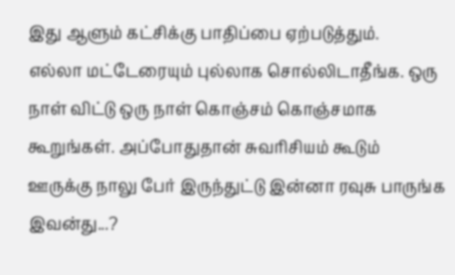இது ஆளும் கட்சிக்கு பாதிப்பை ஏற்படுத்தும்.
எல்லா மட்டேரையும் புல்லாக சொல்லிடாதீங்க. ஒரு நாள் விட்டு ஒரு நாள் கொஞ்சம் கொஞ்சமாக கூறுங்கள். அப்போதுதான் சுவரிசியம் கூடும்
ஊருக்கு நாலு பேர் இருந்துட்டு இன்னா ரவுசு பாருங்க இவன்து...?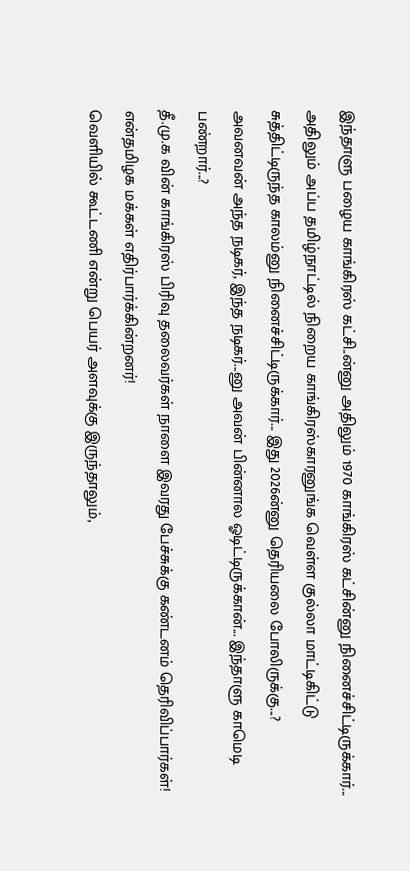இந்தாளு பழைய காங்கிரஸ் கட்சி..ன்னு அதிலும் 1970 காங்கிரஸ் கட்சின்னு நினைச்சிட்டிருக்கார்... அதிலும் அப்ப தமிழ்நாட்டில் நிறைய காங்கிரஸ்காரனுங்க வெள்ள குல்லா மாட்டிகிட்டு சுத்திட்டிருந்த காலம்னு நினைச்சிட்டிருக்கார்... இது 2026ன்னு தெரியலை போலிருக்கு...? அவனவன் அந்த நடிகர், இந்த நடிகர்...னு அவன் பின்னால ஓடிட்டிருக்கான்... இந்தாளு காமெடி பண்றார்...?
தீ.மு.க வின் காங்கிரஸ் பிரிவு தலைவர்கள் நாளை இவரது பேச்சுக்கு கண்டனம் தெரிவிப்பார்கள்!
என்தமிழக மக்கள் எதிர்பார்க்கின்றனர்!
வெளியில் கூட்டணி என்று பெயர் அளவுக்கு இருந்தாலும்,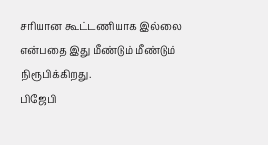சரியான கூட்டணியாக இல்லை என்பதை இது மீண்டும் மீண்டும் நிரூபிக்கிறது.
பிஜேபி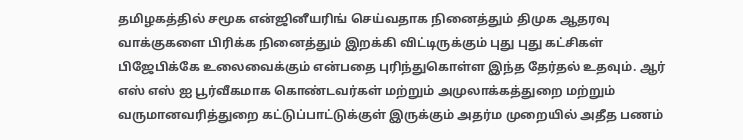தமிழகத்தில் சமூக என்ஜினீயரிங் செய்வதாக நினைத்தும் திமுக ஆதரவு வாக்குகளை பிரிக்க நினைத்தும் இறக்கி விட்டிருக்கும் புது புது கட்சிகள் பிஜேபிக்கே உலைவைக்கும் என்பதை புரிந்துகொள்ள இந்த தேர்தல் உதவும். ஆர் எஸ் எஸ் ஐ பூர்வீகமாக கொண்டவர்கள் மற்றும் அமுலாக்கத்துறை மற்றும் வருமானவரித்துறை கட்டுப்பாட்டுக்குள் இருக்கும் அதர்ம முறையில் அதீத பணம்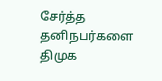சேர்த்த தனிநபர்களை திமுக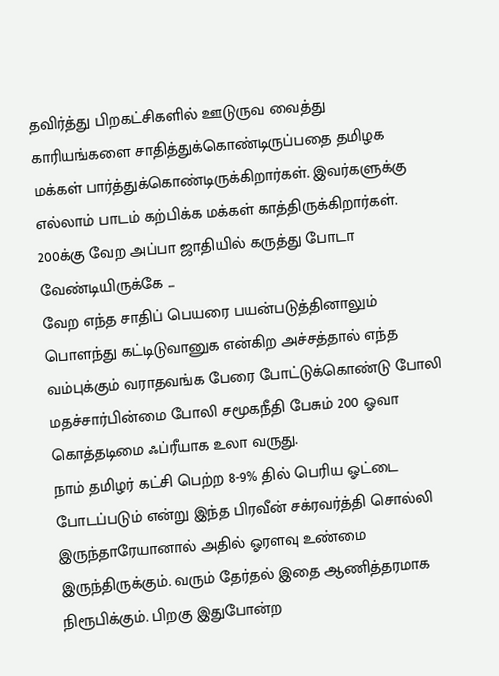தவிர்த்து பிறகட்சிகளில் ஊடுருவ வைத்து காரியங்களை சாதித்துக்கொண்டிருப்பதை தமிழக மக்கள் பார்த்துக்கொண்டிருக்கிறார்கள். இவர்களுக்கு எல்லாம் பாடம் கற்பிக்க மக்கள் காத்திருக்கிறார்கள்.
200க்கு வேற அப்பா ஜாதியில் கருத்து போடா வேண்டியிருக்கே ...
வேற எந்த சாதிப் பெயரை பயன்படுத்தினாலும் பொளந்து கட்டிடுவானுக என்கிற அச்சத்தால் எந்த வம்புக்கும் வராதவங்க பேரை போட்டுக்கொண்டு போலி மதச்சார்பின்மை போலி சமூகநீதி பேசும் 200 ஓவா கொத்தடிமை ஃப்ரீயாக உலா வருது.
நாம் தமிழர் கட்சி பெற்ற 8-9% தில் பெரிய ஓட்டை போடப்படும் என்று இந்த பிரவீன் சக்ரவர்த்தி சொல்லி இருந்தாரேயானால் அதில் ஓரளவு உண்மை இருந்திருக்கும். வரும் தேர்தல் இதை ஆணித்தரமாக நிரூபிக்கும். பிறகு இதுபோன்ற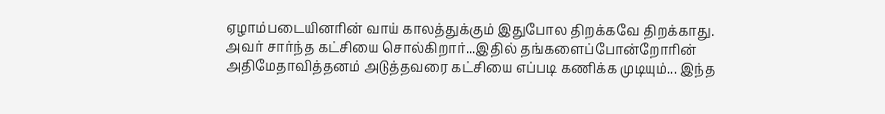ஏழாம்படையினரின் வாய் காலத்துக்கும் இதுபோல திறக்கவே திறக்காது.
அவர் சார்ந்த கட்சியை சொல்கிறார்...இதில் தங்களைப்போன்றோரின் அதிமேதாவித்தனம் அடுத்தவரை கட்சியை எப்படி கணிக்க முடியும்... இந்த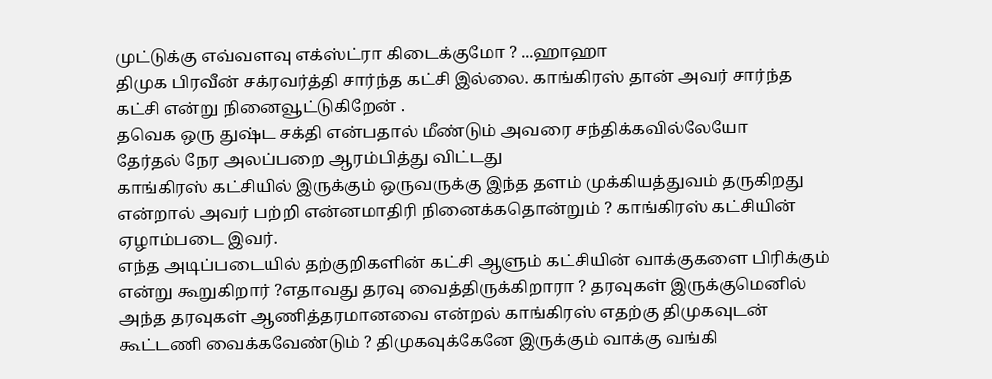முட்டுக்கு எவ்வளவு எக்ஸ்ட்ரா கிடைக்குமோ ? ...ஹாஹா
திமுக பிரவீன் சக்ரவர்த்தி சார்ந்த கட்சி இல்லை. காங்கிரஸ் தான் அவர் சார்ந்த கட்சி என்று நினைவூட்டுகிறேன் .
தவெக ஒரு துஷ்ட சக்தி என்பதால் மீண்டும் அவரை சந்திக்கவில்லேயோ
தேர்தல் நேர அலப்பறை ஆரம்பித்து விட்டது
காங்கிரஸ் கட்சியில் இருக்கும் ஒருவருக்கு இந்த தளம் முக்கியத்துவம் தருகிறது என்றால் அவர் பற்றி என்னமாதிரி நினைக்கதொன்றும் ? காங்கிரஸ் கட்சியின் ஏழாம்படை இவர்.
எந்த அடிப்படையில் தற்குறிகளின் கட்சி ஆளும் கட்சியின் வாக்குகளை பிரிக்கும் என்று கூறுகிறார் ?எதாவது தரவு வைத்திருக்கிறாரா ? தரவுகள் இருக்குமெனில் அந்த தரவுகள் ஆணித்தரமானவை என்றல் காங்கிரஸ் எதற்கு திமுகவுடன் கூட்டணி வைக்கவேண்டும் ? திமுகவுக்கேனே இருக்கும் வாக்கு வங்கி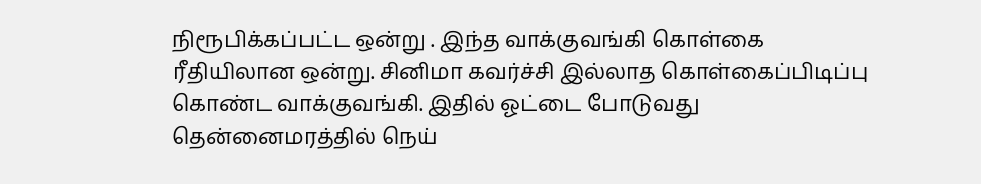நிரூபிக்கப்பட்ட ஒன்று . இந்த வாக்குவங்கி கொள்கை ரீதியிலான ஒன்று. சினிமா கவர்ச்சி இல்லாத கொள்கைப்பிடிப்பு கொண்ட வாக்குவங்கி. இதில் ஓட்டை போடுவது தென்னைமரத்தில் நெய்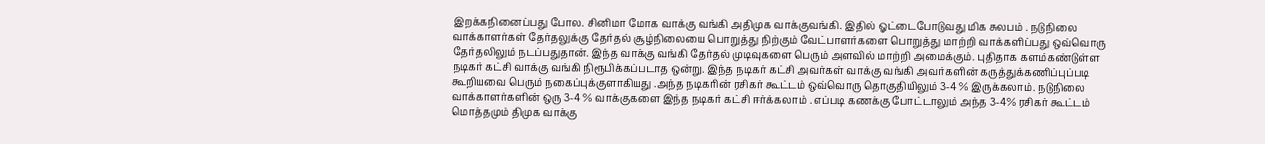இறக்கநினைப்பது போல. சினிமா மோக வாக்கு வங்கி அதிமுக வாக்குவங்கி. இதில் ஓட்டைபோடுவது மிக சுலபம் . நடுநிலை வாக்காளர்கள் தேர்தலுக்கு தேர்தல் சூழ்நிலையை பொறுத்து நிற்கும் வேட்பாளர்களை பொறுத்து மாற்றி வாக்களிப்பது ஒவ்வொரு தேர்தலிலும் நடப்பதுதான். இந்த வாக்கு வங்கி தேர்தல் முடிவுகளை பெரும் அளவில் மாற்றி அமைக்கும். புதிதாக களம்கண்டுள்ள நடிகர் கட்சி வாக்கு வங்கி நிரூபிக்கப்படாத ஒன்று. இந்த நடிகர் கட்சி அவர்கள் வாக்கு வங்கி அவர்களின் கருத்துக்கணிப்புப்படி கூறியவை பெரும் நகைப்புக்குளாகியது .அந்த நடிகரின் ரசிகர் கூட்டம் ஒவ்வொரு தொகுதியிலும் 3-4 % இருக்கலாம். நடுநிலை வாக்காளர்களின் ஒரு 3-4 % வாக்குகளை இந்த நடிகர் கட்சி ஈர்க்கலாம் . எப்படி கணக்கு போட்டாலும் அந்த 3-4% ரசிகர் கூட்டம் மொத்தமும் திமுக வாக்கு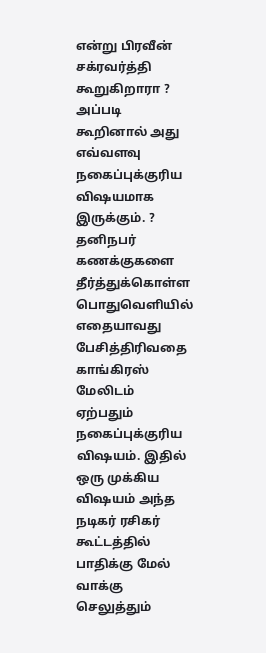என்று பிரவீன் சக்ரவர்த்தி கூறுகிறாரா ? அப்படி கூறினால் அது எவ்வளவு நகைப்புக்குரிய விஷயமாக இருக்கும். ? தனிநபர் கணக்குகளை தீர்த்துக்கொள்ள பொதுவெளியில் எதையாவது பேசித்திரிவதை காங்கிரஸ் மேலிடம் ஏற்பதும் நகைப்புக்குரிய விஷயம். இதில் ஒரு முக்கிய விஷயம் அந்த நடிகர் ரசிகர் கூட்டத்தில் பாதிக்கு மேல் வாக்கு செலுத்தும்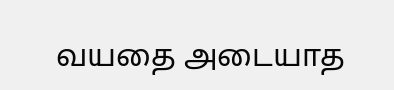வயதை அடையாத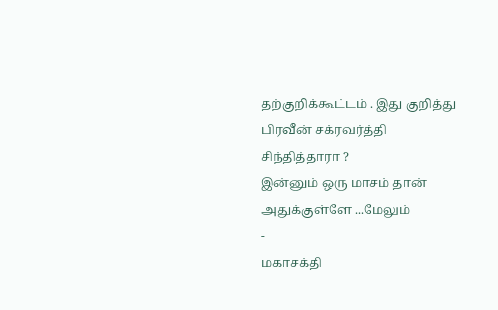தற்குறிக்கூட்டம் . இது குறித்து பிரவீன் சக்ரவர்த்தி சிந்தித்தாரா ?
இன்னும் ஒரு மாசம் தான் அதுக்குள்ளே ...மேலும்
-
மகாசக்தி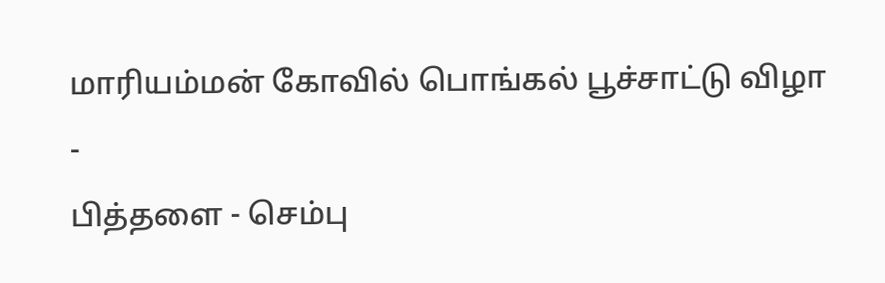மாரியம்மன் கோவில் பொங்கல் பூச்சாட்டு விழா
-
பித்தளை - செம்பு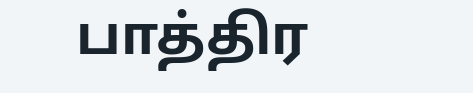பாத்திர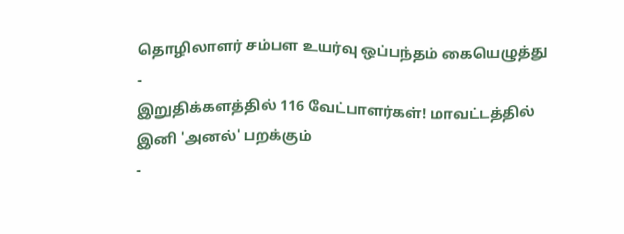தொழிலாளர் சம்பள உயர்வு ஒப்பந்தம் கையெழுத்து
-
இறுதிக்களத்தில் 116 வேட்பாளர்கள்! மாவட்டத்தில் இனி 'அனல்' பறக்கும்
-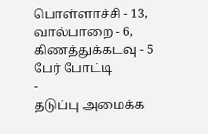பொள்ளாச்சி - 13, வால்பாறை - 6, கிணத்துக்கடவு - 5 பேர் போட்டி
-
தடுப்பு அமைக்க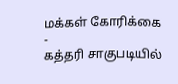மக்கள் கோரிக்கை
-
கத்தரி சாகுபடியில்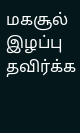மகசூல் இழப்பு தவிர்க்க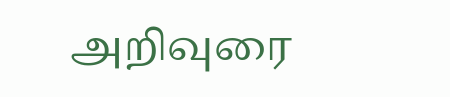அறிவுரை